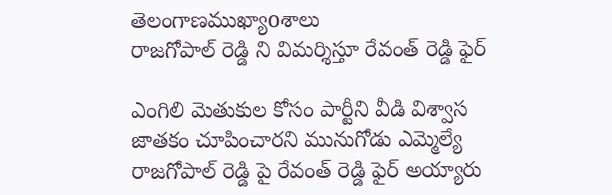తెలంగాణముఖ్యాoశాలు
రాజగోపాల్ రెడ్డి ని విమర్శిస్తూ రేవంత్ రెడ్డి ఫైర్

ఎంగిలి మెతుకుల కోసం పార్టీని వీడి విశ్వాస జాతకం చూపించారని మునుగోడు ఎమ్మెల్యే రాజగోపాల్ రెడ్డి పై రేవంత్ రెడ్డి ఫైర్ అయ్యారు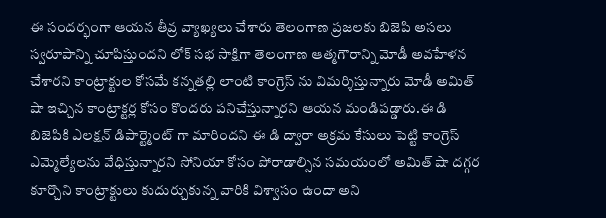ఈ సందర్భంగా ఆయన తీవ్ర వ్యాఖ్యలు చేశారు తెలంగాణ ప్రజలకు బిజెపి అసలు స్వరూపాన్ని చూపిస్తుందని లోక్ సభ సాక్షిగా తెలంగాణ ఆత్మగౌరాన్ని మోడీ అవహేళన చేశారని కాంట్రాక్టుల కోసమే కన్నతల్లి లాంటి కాంగ్రెస్ ను విమర్శిస్తున్నారు మోడీ అమిత్ షా ఇచ్చిన కాంట్రాక్టర్ల కోసం కొందరు పనిచేస్తున్నారని ఆయన మండిపడ్డారు.ఈ డి బిజెపికి ఎలక్షన్ డిపార్ట్మెంట్ గా మారిందని ఈ డి ద్వారా అక్రమ కేసులు పెట్టి కాంగ్రెస్ ఎమ్మెల్యేలను వేధిస్తున్నారని సోనియా కోసం పోరాడాల్సిన సమయంలో అమిత్ షా దగ్గర కూర్చొని కాంట్రాక్టులు కుదుర్చుకున్న వారికి విశ్వాసం ఉందా అని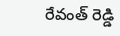రేవంత్ రెడ్డి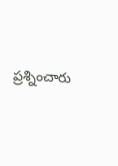ప్రశ్నించారు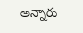అన్నారు